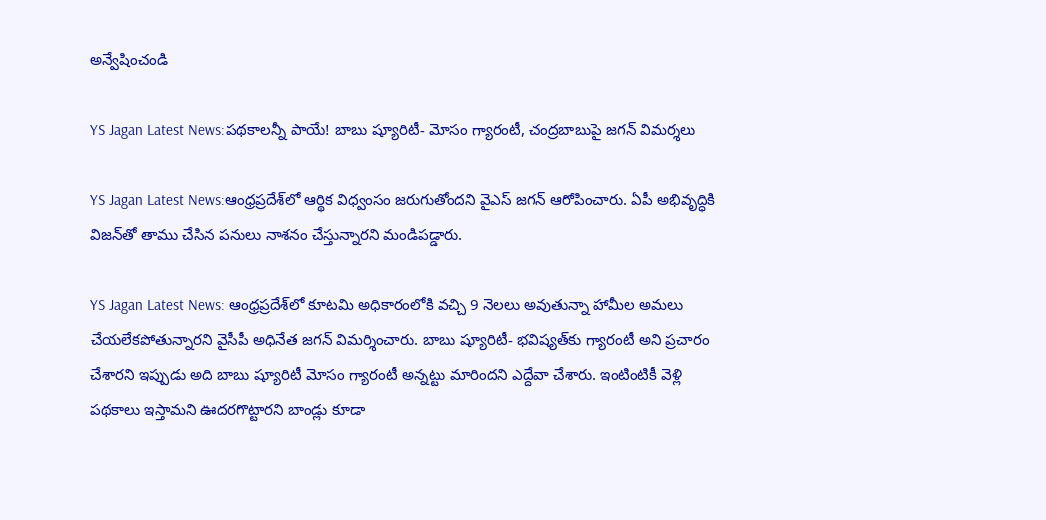అన్వేషించండి

YS Jagan Latest News:పథకాలన్నీ పాయే! బాబు ష్యూరిటీ- మోసం గ్యారంటీ, చంద్రబాబుపై జగన్ విమర్శలు

YS Jagan Latest News:ఆంధ్రప్రదేశ్‌లో ఆర్థిక విధ్వంసం జరుగుతోందని వైఎస్ జగన్ ఆరోపించారు. ఏపీ అభివృద్ధికి విజన్‌తో తాము చేసిన పనులు నాశనం చేస్తున్నారని మండిపడ్డారు.

YS Jagan Latest News: ఆంధ్రప్రదేశ్‌లో కూటమి అధికారంలోకి వచ్చి 9 నెలలు అవుతున్నా హామీల అమలు చేయలేకపోతున్నారని వైసీపీ అధినేత జగన్ విమర్శించారు. బాబు ష్యూరిటీ- భవిష్యత్‌కు గ్యారంటీ అని ప్రచారం చేశారని ఇప్పుడు అది బాబు ష్యూరిటీ మోసం గ్యారంటీ అన్నట్టు మారిందని ఎద్దేవా చేశారు. ఇంటింటికీ వెళ్లి పథకాలు ఇస్తామని ఊదరగొట్టారని బాండ్లు కూడా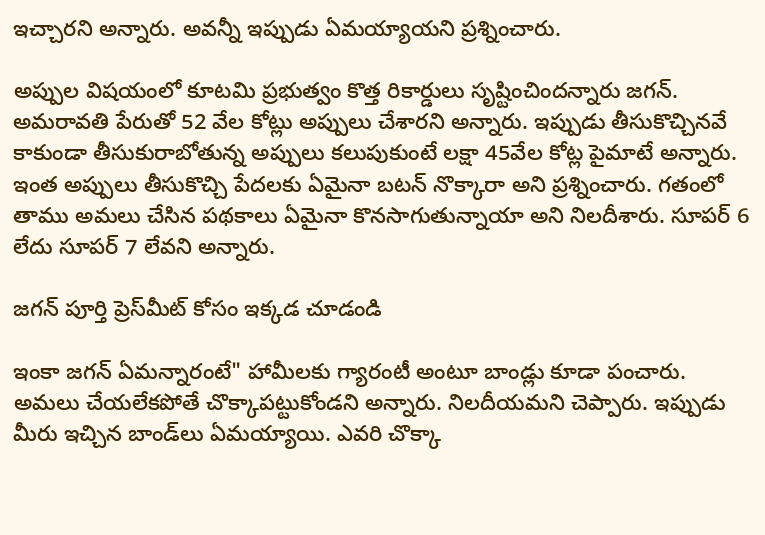ఇచ్చారని అన్నారు. అవన్నీ ఇప్పుడు ఏమయ్యాయని ప్రశ్నించారు.

అప్పుల విషయంలో కూటమి ప్రభుత్వం కొత్త రికార్డులు సృష్టించిందన్నారు జగన్. అమరావతి పేరుతో 52 వేల కోట్లు అప్పులు చేశారని అన్నారు. ఇప్పుడు తీసుకొచ్చినవే కాకుండా తీసుకురాబోతున్న అప్పులు కలుపుకుంటే లక్షా 45వేల కోట్ల పైమాటే అన్నారు. ఇంత అప్పులు తీసుకొచ్చి పేదలకు ఏమైనా బటన్ నొక్కారా అని ప్రశ్నించారు. గతంలో తాము అమలు చేసిన పథకాలు ఏమైనా కొనసాగుతున్నాయా అని నిలదీశారు. సూపర్ 6 లేదు సూపర్ 7 లేవని అన్నారు.

జగన్ పూర్తి ప్రెస్‌మీట్ కోసం ఇక్కడ చూడండి

ఇంకా జగన్ ఏమన్నారంటే" హామీలకు గ్యారంటీ అంటూ బాండ్లు కూడా పంచారు. అమలు చేయలేకపోతే చొక్కాపట్టుకోండని అన్నారు. నిలదీయమని చెప్పారు. ఇప్పుడు మీరు ఇచ్చిన బాండ్‌లు ఏమయ్యాయి. ఎవరి చొక్కా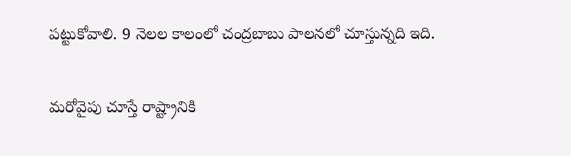పట్టుకోవాలి. 9 నెలల కాలంలో చంద్రబాబు పాలనలో చూస్తున్నది ఇది.

మరోవైపు చూస్తే రాష్ట్రానికి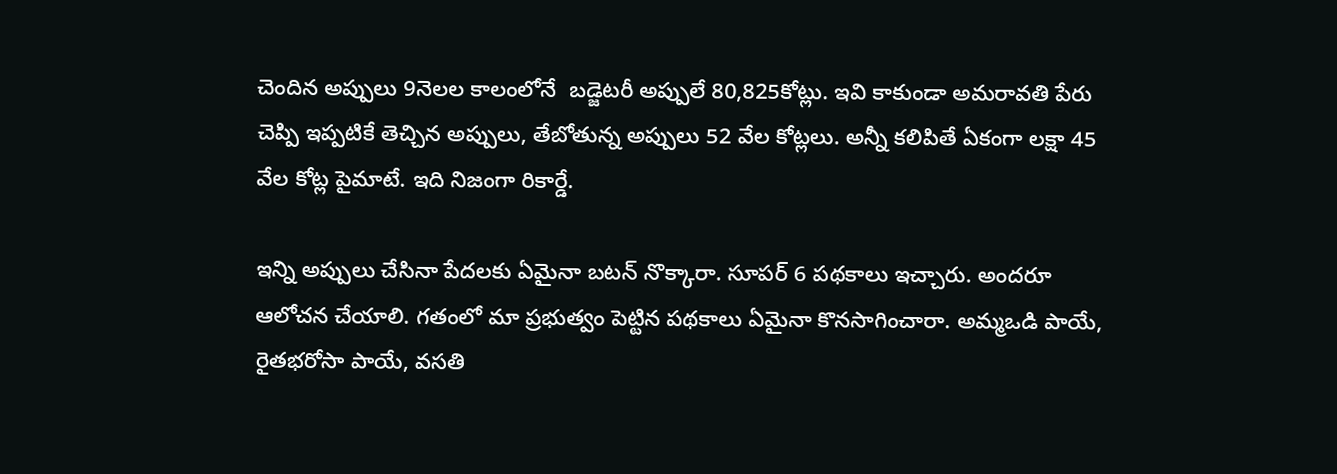చెందిన అప్పులు 9నెలల కాలంలోనే  బడ్జెటరీ అప్పులే 80,825కోట్లు. ఇవి కాకుండా అమరావతి పేరు చెప్పి ఇప్పటికే తెచ్చిన అప్పులు, తేబోతున్న అప్పులు 52 వేల కోట్లలు. అన్నీ కలిపితే ఏకంగా లక్షా 45 వేల కోట్ల పైమాటే. ఇది నిజంగా రికార్డే.

ఇన్ని అప్పులు చేసినా పేదలకు ఏమైనా బటన్ నొక్కారా. సూపర్ 6 పథకాలు ఇచ్చారు. అందరూ ఆలోచన చేయాలి. గతంలో మా ప్రభుత్వం పెట్టిన పథకాలు ఏమైనా కొనసాగించారా. అమ్మఒడి పాయే, రైతభరోసా పాయే, వసతి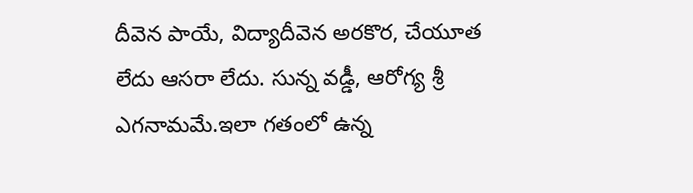దీవెన పాయే, విద్యాదీవెన అరకొర, చేయూత లేదు ఆసరా లేదు. సున్న వడ్డీ, ఆరోగ్య శ్రీ ఎగనామమే.ఇలా గతంలో ఉన్న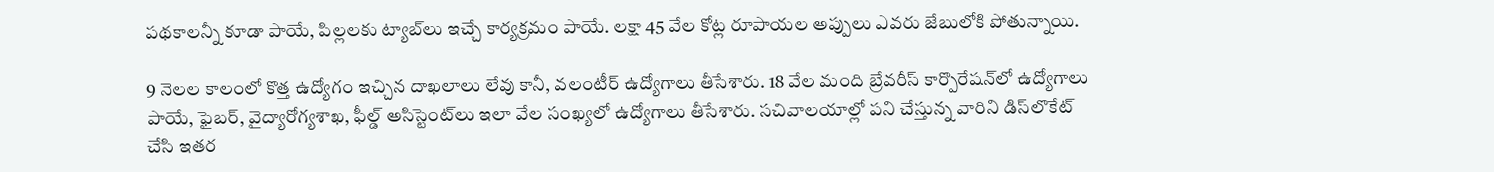పథకాలన్నీ కూడా పాయే, పిల్లలకు ట్యాబ్‌లు ఇచ్చే కార్యక్రమం పాయే. లక్షా 45 వేల కోట్ల రూపాయల అప్పులు ఎవరు జేబులోకి పోతున్నాయి.

9 నెలల కాలంలో కొత్త ఉద్యోగం ఇచ్చిన దాఖలాలు లేవు కానీ, వలంటీర్ ఉద్యోగాలు తీసేశారు. 18 వేల మంది బ్రేవరీస్ కార్పొరేషన్‌లో ఉద్యోగాలు పాయే, ఫైబర్, వైద్యారోగ్యశాఖ, ఫీల్డ్ అసిస్టెంట్‌లు ఇలా వేల సంఖ్యలో ఉద్యోగాలు తీసేశారు. సచివాలయాల్లో పని చేస్తున్న వారిని డిస్‌లొకేట్‌ చేసి ఇతర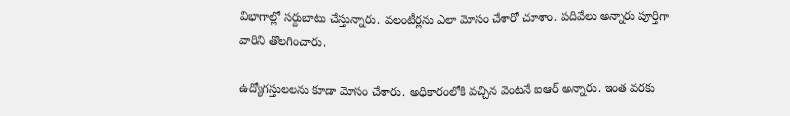విభాగాల్లో సర్దుబాటు చేస్తున్నారు. వలంటీర్లను ఎలా మోసం చేశారో చూశాం. పదివేలు అన్నారు పూర్తిగా వారిని తొలగించారు.

ఉద్యోగస్తులలను కూడా మోసం చేశారు. అధికారంలోకి వచ్చిన వెంటనే ఐఆర్ అన్నారు. ఇంత వరకు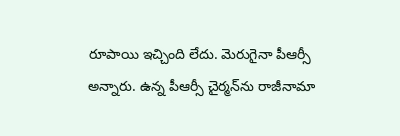రూపాయి ఇచ్చింది లేదు. మెరుగైనా పీఆర్సీ అన్నారు. ఉన్న పీఆర్సీ చైర్మన్‌ను రాజీనామా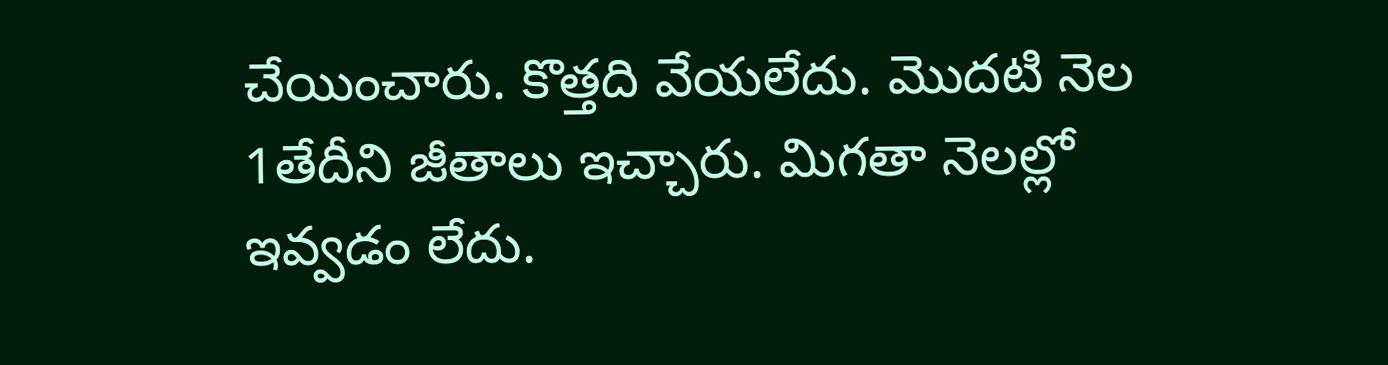చేయించారు. కొత్తది వేయలేదు. మొదటి నెల 1తేదీని జీతాలు ఇచ్చారు. మిగతా నెలల్లో ఇవ్వడం లేదు.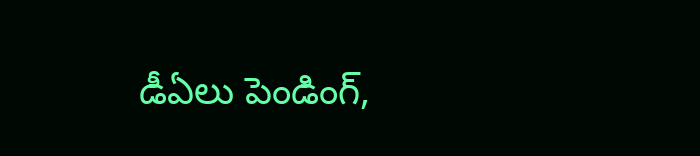డీఏలు పెండింగ్,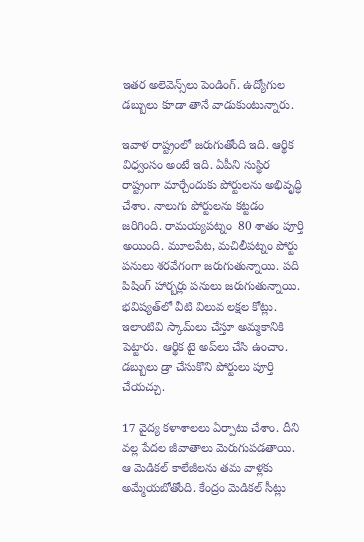ఇతర అలెవెన్స్‌లు పెండింగ్. ఉద్యోగుల డబ్బులు కూడా తానే వాడుకుంటున్నారు.

ఇవాళ రాష్ట్రంలో జరుగుతోంది ఇది. ఆర్థిక విధ్వంసం అంటే ఇది. ఏపీని సుస్థిర రాష్ట్రంగా మార్చేందుకు పోర్టులను అభివృద్ధి చేశాం. నాలుగు పోర్టులను కట్టడం జరిగింది. రామయ్యపట్నం  80 శాతం పూర్తి అయింది. మూలపేట, మచిలీపట్నం పోర్టు పనులు శరవేగంగా జరుగుతున్నాయి. పది పిషింగ్ హార్బర్లు పనులు జరుగుతున్నాయి. భవిష్యత్‌లో వీటి విలువ లక్షల కోట్లు. ఇలాంటివి స్కామ్‌లు చేస్తూ అమ్మకానికి పెట్టారు. ఆర్థిక టై అప్‌లు చేసి ఉంచాం. డబ్బులు డ్రా చేసుకొని పోర్టులు పూర్తి చేయచ్చు.

17 వైద్య కళాశాలలు ఏర్పాటు చేశాం. దీని వల్ల పేదల జీవాతాలు మెరుగుపడతాయి. ఆ మెడికల్ కాలేజీలను తమ వాళ్లకు అమ్మేయబోతోంది. కేంద్రం మెడికల్ సీట్లు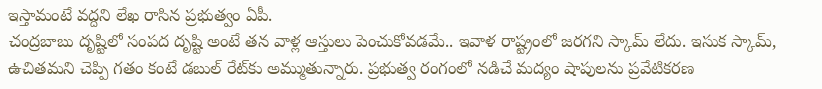ఇస్తామంటే వద్దని లేఖ రాసిన ప్రభుత్వం ఏపీ.
చంద్రబాబు దృష్టిలో సంపద దృష్టి అంటే తన వాళ్ల ఆస్తులు పెంచుకోవడమే.. ఇవాళ రాష్ట్రంలో జరగని స్కామ్‌ లేదు. ఇసుక స్కామ్‌, ఉచితమని చెప్పి గతం కంటే డబుల్ రేట్‌కు అమ్ముతున్నారు. ప్రభుత్వ రంగంలో నడిచే మద్యం షాపులను ప్రవేటికరణ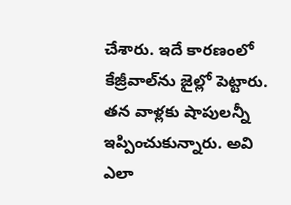చేశారు. ఇదే కారణంలో కేజ్రీవాల్‌ను జైల్లో పెట్టారు. తన వాళ్లకు షాపులన్నీ ఇప్పించుకున్నారు. అవి ఎలా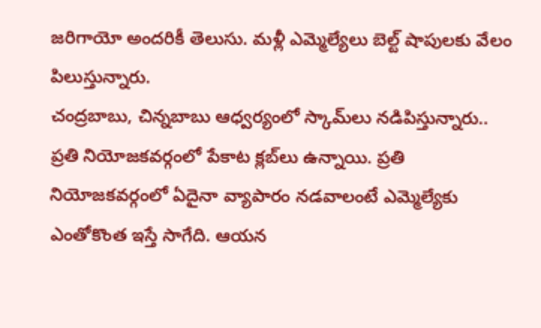జరిగాయో అందరికీ తెలుసు. మళ్లీ ఎమ్మెల్యేలు బెల్ట్ షాపులకు వేలం పిలుస్తున్నారు.
చంద్రబాబు, చిన్నబాబు ఆధ్వర్యంలో స్కామ్‌లు నడిపిస్తున్నారు.. ప్రతి నియోజకవర్గంలో పేకాట క్లబ్‌లు ఉన్నాయి. ప్రతి నియోజకవర్గంలో ఏదైనా వ్యాపారం నడవాలంటే ఎమ్మెల్యేకు ఎంతోకొంత ఇస్తే సాగేది. ఆయన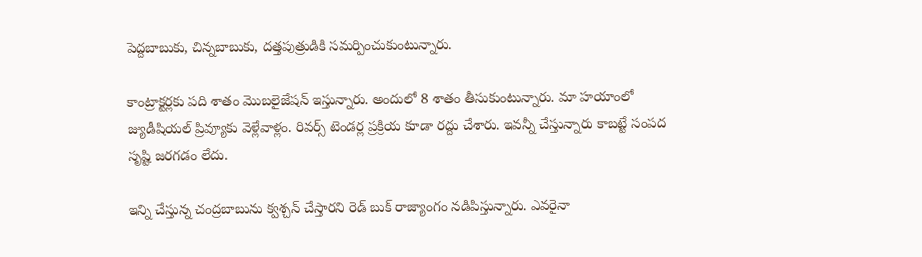పెద్దబాబుకు, చిన్నబాబుకు, దత్తపుత్రుడికి సమర్పించుకుంటున్నారు.

కాంట్రాక్టర్లకు పది శాతం మొబలైజేషన్ ఇస్తున్నారు. అందులో 8 శాతం తీసుకుంటున్నారు. మా హయాంలో జ్యుడీషియల్‌ ప్రివ్యూకు వెళ్లేవాళ్లం. రివర్స్ టెండర్ల ప్రక్రియ కూడా రద్దు చేశారు. ఇవన్నీ చేస్తున్నారు కాబట్టే సంపద సృష్టి జరగడం లేదు.

ఇన్ని చేస్తున్న చంద్రబాబును క్వశ్చన్ చేస్తారని రెడ్ బుక్ రాజ్యాంగం నడిపిస్తున్నారు. ఎవరైనా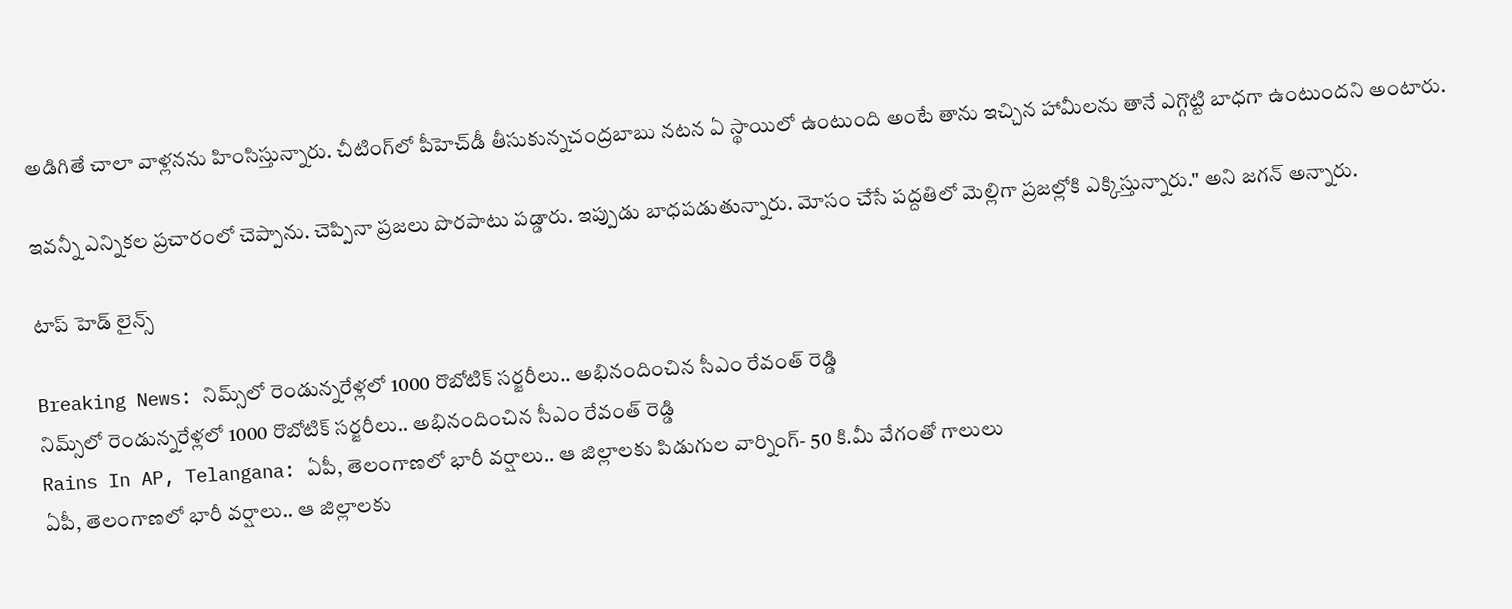అడిగితే చాలా వాళ్లనను హింసిస్తున్నారు. చీటింగ్‌లో పీహెచ్‌డీ తీసుకున్నచంద్రబాబు నటన ఏ స్థాయిలో ఉంటుంది అంటే తాను ఇచ్చిన హామీలను తానే ఎగ్గొట్టి బాధగా ఉంటుందని అంటారు.

ఇవన్నీ ఎన్నికల ప్రచారంలో చెప్పాను. చెప్పినా ప్రజలు పొరపాటు పడ్డారు. ఇప్పుడు బాధపడుతున్నారు. మోసం చేసే పద్దతిలో మెల్లిగా ప్రజల్లోకి ఎక్కిస్తున్నారు." అని జగన్ అన్నారు.

టాప్ హెడ్ లైన్స్

Breaking News: నిమ్స్‌లో రెండున్నరేళ్లలో 1000 రొబోటిక్ సర్జరీలు.. అభినందించిన సీఎం రేవంత్ రెడ్డి
నిమ్స్‌లో రెండున్నరేళ్లలో 1000 రొబోటిక్ సర్జరీలు.. అభినందించిన సీఎం రేవంత్ రెడ్డి
Rains In AP, Telangana: ఏపీ, తెలంగాణలో భారీ వర్షాలు.. ఆ జిల్లాలకు పిడుగుల వార్నింగ్- 50 కి.మీ వేగంతో గాలులు
ఏపీ, తెలంగాణలో భారీ వర్షాలు.. ఆ జిల్లాలకు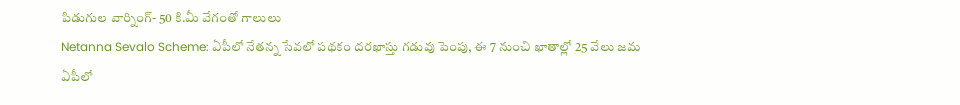పిడుగుల వార్నింగ్- 50 కి.మీ వేగంతో గాలులు
Netanna Sevalo Scheme: ఏపీలో నేతన్న సేవలో పథకం దరఖాస్తు గడువు పెంపు, ఈ 7 నుంచి ఖాతాల్లో 25 వేలు జమ
ఏపీలో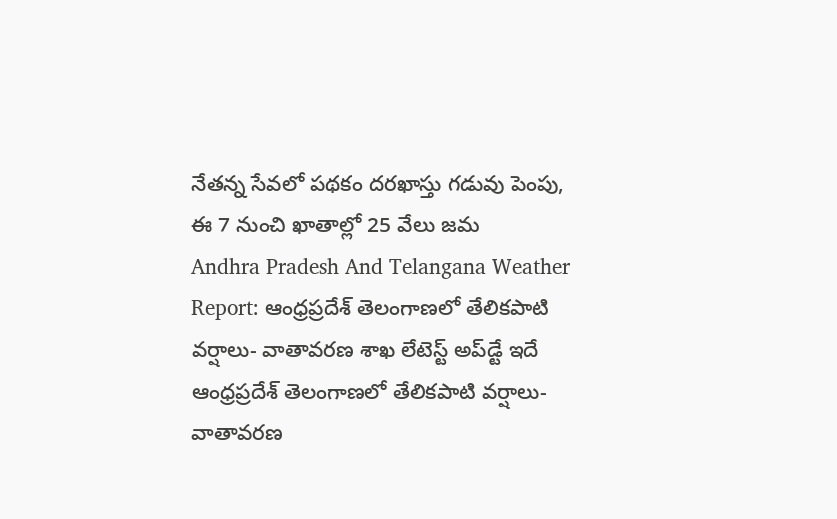నేతన్న సేవలో పథకం దరఖాస్తు గడువు పెంపు, ఈ 7 నుంచి ఖాతాల్లో 25 వేలు జమ
Andhra Pradesh And Telangana Weather Report: ఆంధ్రప్రదేశ్ తెలంగాణలో తేలికపాటి వర్షాలు- వాతావరణ శాఖ లేటెస్ట్ అప్‌డ్టే ఇదే
ఆంధ్రప్రదేశ్ తెలంగాణలో తేలికపాటి వర్షాలు- వాతావరణ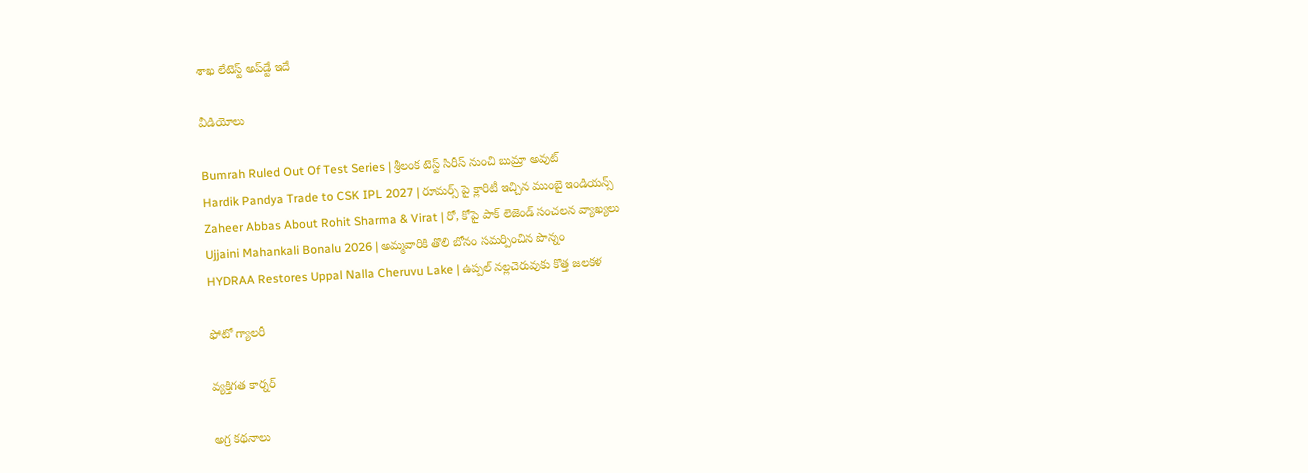శాఖ లేటెస్ట్ అప్‌డ్టే ఇదే

వీడియోలు

Bumrah Ruled Out Of Test Series | శ్రీలంక టెస్ట్ సిరీస్‌ నుంచి బుమ్రా అవుట్
Hardik Pandya Trade to CSK IPL 2027 | రూమర్స్ పై క్లారిటీ ఇచ్చిన ముంబై ఇండియన్స్
Zaheer Abbas About Rohit Sharma & Virat | రో, కోపై పాక్ లెజెండ్ సంచలన వ్యాఖ్యలు
Ujjaini Mahankali Bonalu 2026 | అమ్మవారికి తొలి బోనం సమర్పించిన పొన్నం
HYDRAA Restores Uppal Nalla Cheruvu Lake | ఉప్పల్ నల్లచెరువుకు కొత్త జలకళ

ఫోటో గ్యాలరీ

వ్యక్తిగత కార్నర్

అగ్ర కథనాలు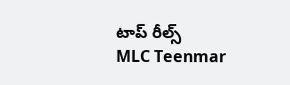టాప్ రీల్స్
MLC Teenmar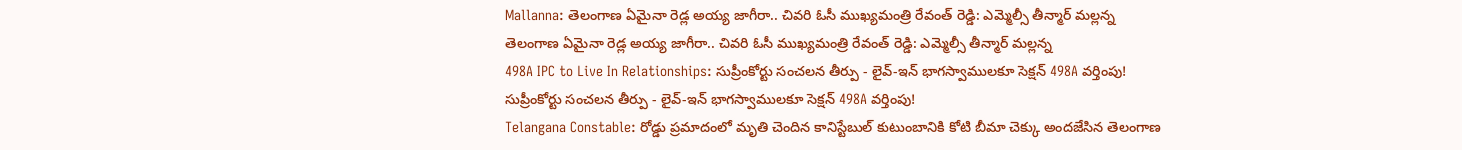Mallanna: తెలంగాణ ఏమైనా రెడ్ల అయ్య జాగీరా.. చివరి ఓసీ ముఖ్యమంత్రి రేవంత్ రెడ్డి: ఎమ్మెల్సీ తీన్మార్ మల్లన్న
తెలంగాణ ఏమైనా రెడ్ల అయ్య జాగీరా.. చివరి ఓసీ ముఖ్యమంత్రి రేవంత్ రెడ్డి: ఎమ్మెల్సీ తీన్మార్ మల్లన్న
498A IPC to Live In Relationships: సుప్రీంకోర్టు సంచలన తీర్పు - లైవ్-ఇన్ భాగస్వాములకూ సెక్షన్ 498A వర్తింపు!
సుప్రీంకోర్టు సంచలన తీర్పు - లైవ్-ఇన్ భాగస్వాములకూ సెక్షన్ 498A వర్తింపు!
Telangana Constable: రోడ్డు ప్రమాదంలో మృతి చెందిన కానిస్టేబుల్‌ కుటుంబానికి కోటి బీమా చెక్కు అందజేసిన తెలంగాణ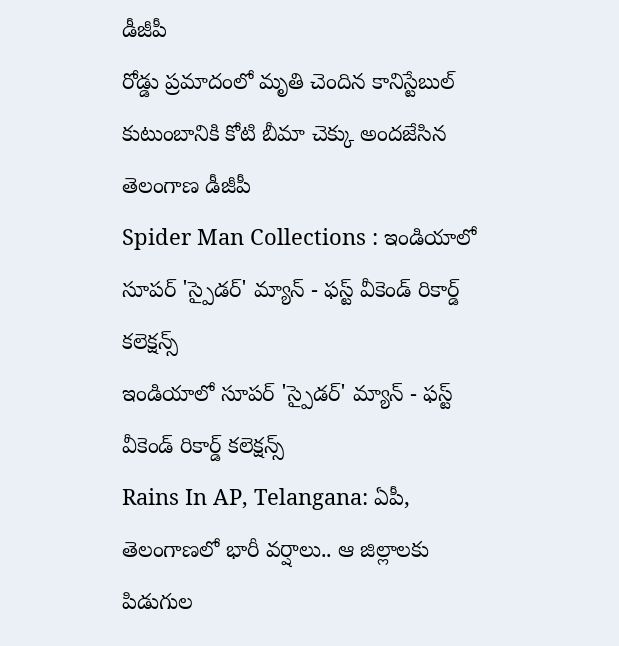డీజీపీ
రోడ్డు ప్రమాదంలో మృతి చెందిన కానిస్టేబుల్‌ కుటుంబానికి కోటి బీమా చెక్కు అందజేసిన తెలంగాణ డీజీపీ
Spider Man Collections : ఇండియాలో సూపర్ 'స్పైడర్' మ్యాన్ - ఫస్ట్ వీకెండ్ రికార్డ్ కలెక్షన్స్
ఇండియాలో సూపర్ 'స్పైడర్' మ్యాన్ - ఫస్ట్ వీకెండ్ రికార్డ్ కలెక్షన్స్
Rains In AP, Telangana: ఏపీ, తెలంగాణలో భారీ వర్షాలు.. ఆ జిల్లాలకు పిడుగుల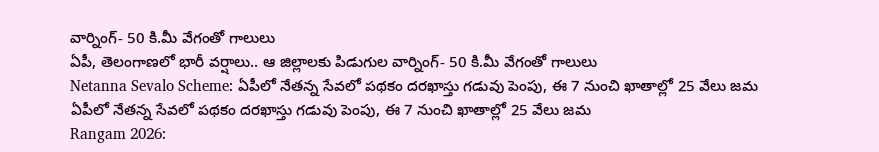వార్నింగ్- 50 కి.మీ వేగంతో గాలులు
ఏపీ, తెలంగాణలో భారీ వర్షాలు.. ఆ జిల్లాలకు పిడుగుల వార్నింగ్- 50 కి.మీ వేగంతో గాలులు
Netanna Sevalo Scheme: ఏపీలో నేతన్న సేవలో పథకం దరఖాస్తు గడువు పెంపు, ఈ 7 నుంచి ఖాతాల్లో 25 వేలు జమ
ఏపీలో నేతన్న సేవలో పథకం దరఖాస్తు గడువు పెంపు, ఈ 7 నుంచి ఖాతాల్లో 25 వేలు జమ
Rangam 2026: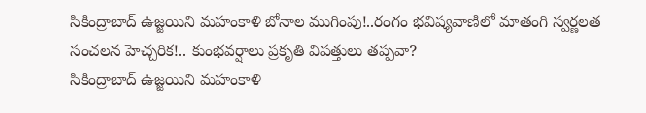సికింద్రాబాద్‌ ఉజ్జయిని మహంకాళి బోనాల ముగింపు!..రంగం భవిష్యవాణిలో మాతంగి స్వర్ణలత సంచలన హెచ్చరిక!.. కుంభవర్షాలు ప్రకృతి విపత్తులు తప్పవా?
సికింద్రాబాద్‌ ఉజ్జయిని మహంకాళి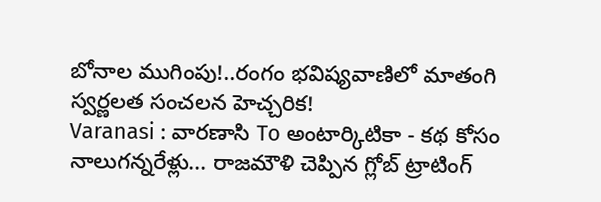బోనాల ముగింపు!..రంగం భవిష్యవాణిలో మాతంగి స్వర్ణలత సంచలన హెచ్చరిక!
Varanasi : వారణాసి To అంటార్కిటికా - కథ కోసం నాలుగన్నరేళ్లు... రాజమౌళి చెప్పిన గ్లోబ్ ట్రాటింగ్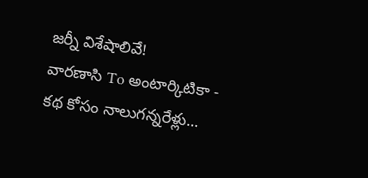జర్నీ విశేషాలివే!
వారణాసి To అంటార్కిటికా - కథ కోసం నాలుగన్నరేళ్లు...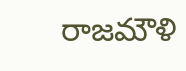రాజమౌళి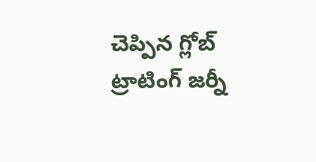చెప్పిన గ్లోబ్ ట్రాటింగ్ జర్నీ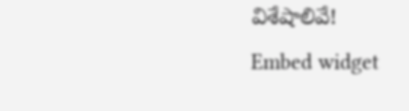విశేషాలివే!
Embed widget